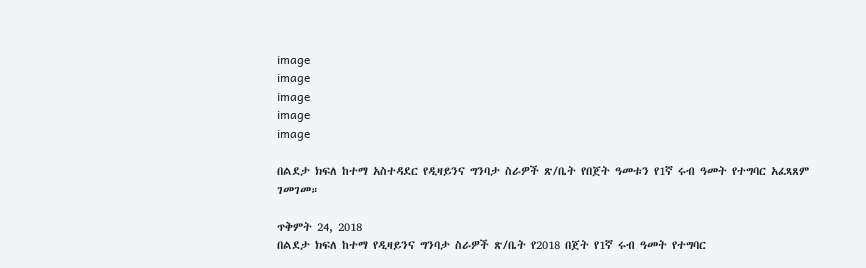image
image
image
image
image

በልደታ ክፍለ ከተማ አስተዳደር የዲዛይንና ግንባታ ስራዎች ጽ/ቤት የበጀት ዓመቱን የ1ኛ ሩብ ዓመት የተግባር አፈጻጸም ገመገመ።

ጥቅምት 24, 2018
በልደታ ክፍለ ከተማ የዲዛይንና ግንባታ ስራዎች ጽ/ቤት የ2018 በጀት የ1ኛ ሩብ ዓመት የተግባር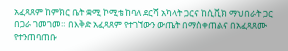አፈጻጸም ከምክር ቤት ቋሚ ኮሚቴ ከባለ ደርሻ አካላት ጋርና ከሲቪክ ማህበራት ጋር በጋራ ገመገመ። በእቅድ አፈጻጸም የተገኘውን ውጤት በማስቀጠልና በአፈጻጸሙ የተንጠባጠቡ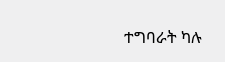ተግባራት ካሉ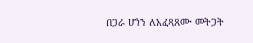በጋራ ሆነን ለአፈጻጸሙ መትጋት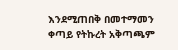እንደሚጠበቅ በመተማመን ቀጣይ የትኩረት አቅጣጫም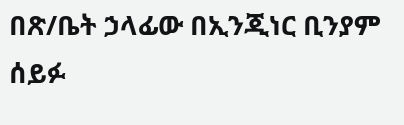በጽ/ቤት ኃላፊው በኢንጂነር ቢንያም ሰይፉ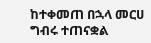ከተቀመጠ በኋላ መርሀ ግብሩ ተጠናቋል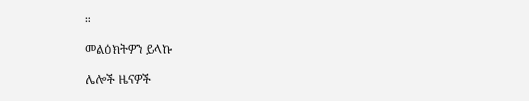።

መልዕክትዎን ይላኩ

ሌሎች ዜናዎች